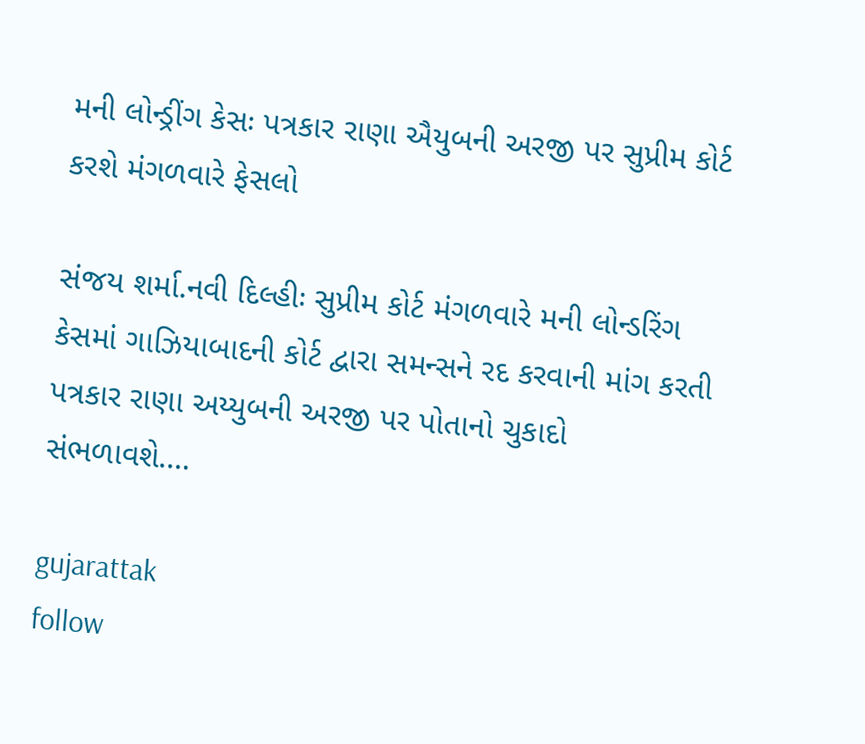મની લોન્ડ્રીંગ કેસઃ પત્રકાર રાણા ઐયુબની અરજી પર સુપ્રીમ કોર્ટ કરશે મંગળવારે ફેસલો

સંજય શર્મા.નવી દિલ્હીઃ સુપ્રીમ કોર્ટ મંગળવારે મની લોન્ડરિંગ કેસમાં ગાઝિયાબાદની કોર્ટ દ્વારા સમન્સને રદ કરવાની માંગ કરતી પત્રકાર રાણા અય્યુબની અરજી પર પોતાનો ચુકાદો સંભળાવશે.…

gujarattak
follow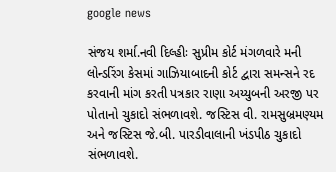google news

સંજય શર્મા.નવી દિલ્હીઃ સુપ્રીમ કોર્ટ મંગળવારે મની લોન્ડરિંગ કેસમાં ગાઝિયાબાદની કોર્ટ દ્વારા સમન્સને રદ કરવાની માંગ કરતી પત્રકાર રાણા અય્યુબની અરજી પર પોતાનો ચુકાદો સંભળાવશે. જસ્ટિસ વી. રામસુબ્રમણ્યમ અને જસ્ટિસ જે.બી. પારડીવાલાની ખંડપીઠ ચુકાદો સંભળાવશે.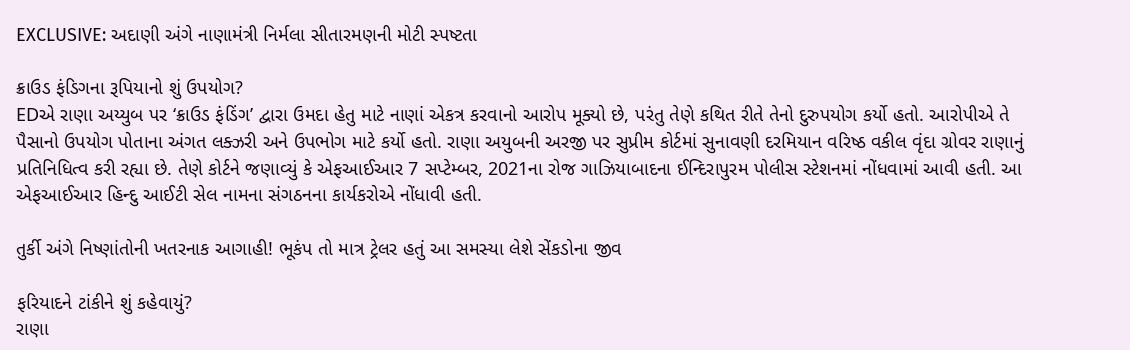EXCLUSIVE: અદાણી અંગે નાણામંત્રી નિર્મલા સીતારમણની મોટી સ્પષ્ટતા

ક્રાઉડ ફંડિગના રૂપિયાનો શું ઉપયોગ?
EDએ રાણા અય્યુબ પર ‘ક્રાઉડ ફંડિંગ’ દ્વારા ઉમદા હેતુ માટે નાણાં એકત્ર કરવાનો આરોપ મૂક્યો છે, પરંતુ તેણે કથિત રીતે તેનો દુરુપયોગ કર્યો હતો. આરોપીએ તે પૈસાનો ઉપયોગ પોતાના અંગત લક્ઝરી અને ઉપભોગ માટે કર્યો હતો. રાણા અયુબની અરજી પર સુપ્રીમ કોર્ટમાં સુનાવણી દરમિયાન વરિષ્ઠ વકીલ વૃંદા ગ્રોવર રાણાનું પ્રતિનિધિત્વ કરી રહ્યા છે. તેણે કોર્ટને જણાવ્યું કે એફઆઈઆર 7 સપ્ટેમ્બર, 2021ના રોજ ગાઝિયાબાદના ઈન્દિરાપુરમ પોલીસ સ્ટેશનમાં નોંધવામાં આવી હતી. આ એફઆઈઆર હિન્દુ આઈટી સેલ નામના સંગઠનના કાર્યકરોએ નોંધાવી હતી.

તુર્કી અંગે નિષ્ણાંતોની ખતરનાક આગાહી! ભૂકંપ તો માત્ર ટ્રેલર હતું આ સમસ્યા લેશે સેંકડોના જીવ

ફરિયાદને ટાંકીને શું કહેવાયું?
રાણા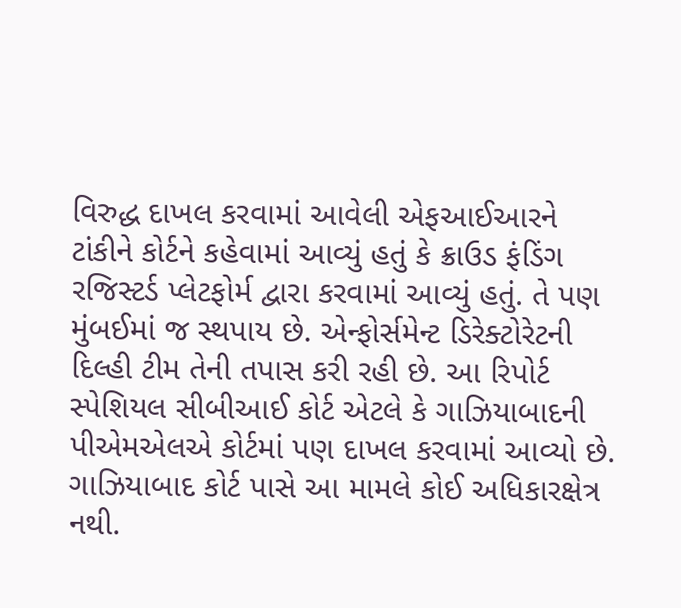વિરુદ્ધ દાખલ કરવામાં આવેલી એફઆઈઆરને ટાંકીને કોર્ટને કહેવામાં આવ્યું હતું કે ક્રાઉડ ફંડિંગ રજિસ્ટર્ડ પ્લેટફોર્મ દ્વારા કરવામાં આવ્યું હતું. તે પણ મુંબઈમાં જ સ્થપાય છે. એન્ફોર્સમેન્ટ ડિરેક્ટોરેટની દિલ્હી ટીમ તેની તપાસ કરી રહી છે. આ રિપોર્ટ સ્પેશિયલ સીબીઆઈ કોર્ટ એટલે કે ગાઝિયાબાદની પીએમએલએ કોર્ટમાં પણ દાખલ કરવામાં આવ્યો છે. ગાઝિયાબાદ કોર્ટ પાસે આ મામલે કોઈ અધિકારક્ષેત્ર નથી.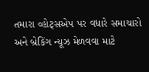તમારા વ્હોટ્સએપ પર વધારે સમાચારો અને બ્રેકિંગ ન્યૂઝ મેળવવા માટે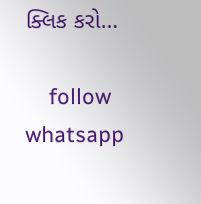ક્લિક કરો…

    follow whatsapp